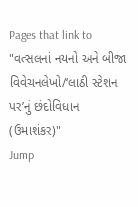Pages that link to "વત્સલનાં નયનો અને બીજા વિવેચનલેખો/‘લાઠી સ્ટેશન પર’નું છંદોવિધાન (ઉમાશંકર)"
Jump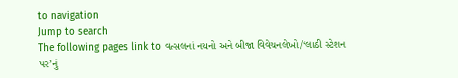to navigation
Jump to search
The following pages link to વત્સલનાં નયનો અને બીજા વિવેચનલેખો/‘લાઠી સ્ટેશન પર’નું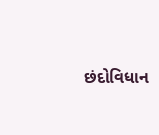છંદોવિધાન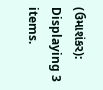(ઉમાશંકર):
Displaying 3 items.